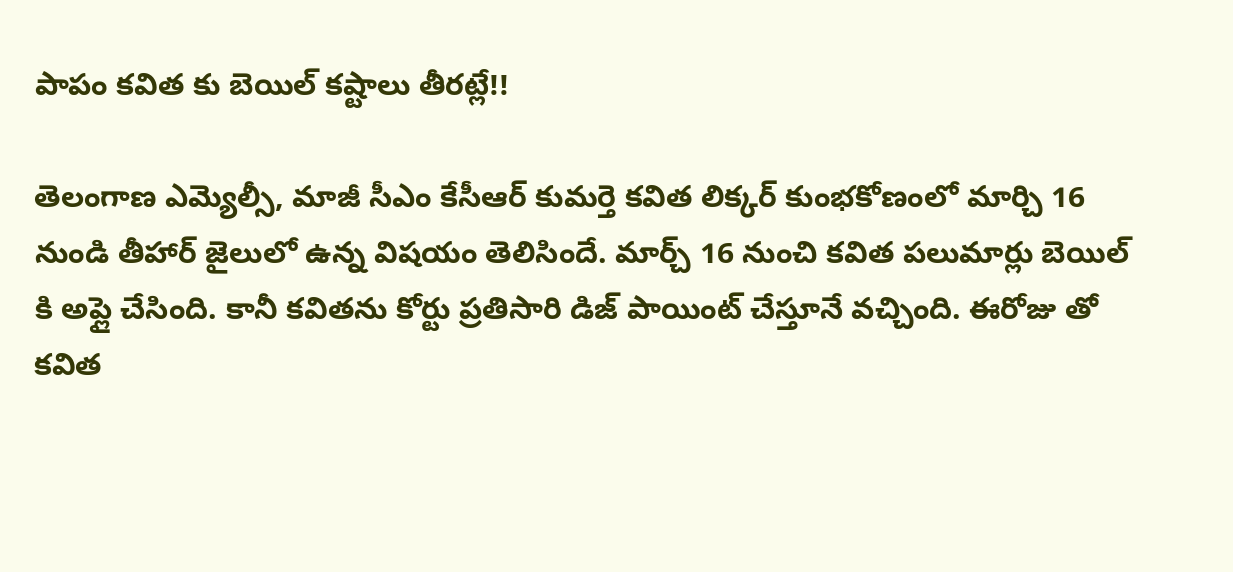పాపం కవిత కు బెయిల్ కష్టాలు తీరట్లే!!

తెలంగాణ ఎమ్యెల్సీ, మాజీ సీఎం కేసీఆర్ కుమర్తె కవిత లిక్కర్ కుంభకోణంలో మార్చి 16 నుండి తీహార్ జైలులో ఉన్న విషయం తెలిసిందే. మార్చ్ 16 నుంచి కవిత పలుమార్లు బెయిల్ కి అప్లై చేసింది. కానీ కవితను కోర్టు ప్రతిసారి డిజ్ పాయింట్ చేస్తూనే వచ్చింది. ఈరోజు తో కవిత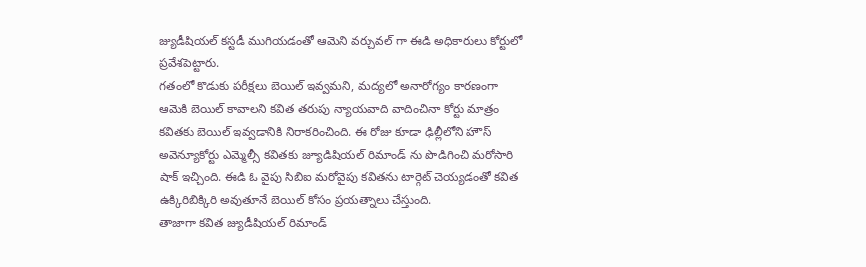జ్యుడీషియల్ కస్టడీ ముగియడంతో ఆమెని వర్చువల్ గా ఈడి అధికారులు కోర్టులో ప్రవేశపెట్టారు.
గతంలో కొడుకు పరీక్షలు బెయిల్ ఇవ్వమని, మద్యలో అనారోగ్యం కారణంగా ఆమెకి బెయిల్ కావాలని కవిత తరుపు న్యాయవాది వాదించినా కోర్టు మాత్రం కవితకు బెయిల్ ఇవ్వడానికి నిరాకరించింది. ఈ రోజు కూడా ఢిల్లీలోని హౌస్ అవెన్యూకోర్టు ఎమ్మెల్సీ కవితకు జ్యూడిషియల్ రిమాండ్ ను పొడిగించి మరోసారి షాక్ ఇచ్చింది. ఈడి ఓ వైపు సిబిఐ మరోవైపు కవితను టార్గెట్ చెయ్యడంతో కవిత ఉక్కిరిబిక్కిరి అవుతూనే బెయిల్ కోసం ప్రయత్నాలు చేస్తుంది.
తాజాగా కవిత జ్యుడీషియల్ రిమాండ్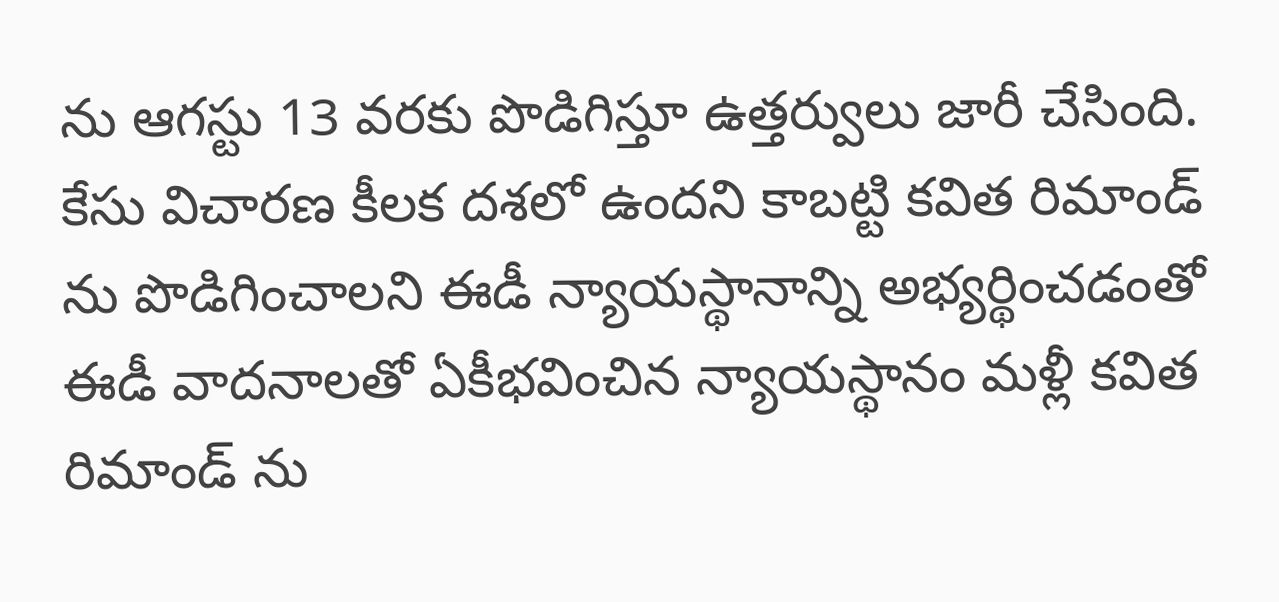ను ఆగస్టు 13 వరకు పొడిగిస్తూ ఉత్తర్వులు జారీ చేసింది. కేసు విచారణ కీలక దశలో ఉందని కాబట్టి కవిత రిమాండ్ ను పొడిగించాలని ఈడీ న్యాయస్థానాన్ని అభ్యర్థించడంతో ఈడీ వాదనాలతో ఏకీభవించిన న్యాయస్థానం మళ్లీ కవిత రిమాండ్ ను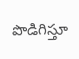పొడిగిస్తూ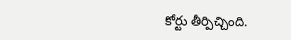కోర్టు తీర్పిచ్చింది.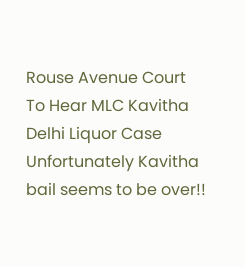Rouse Avenue Court To Hear MLC Kavitha Delhi Liquor Case
Unfortunately Kavitha bail seems to be over!!